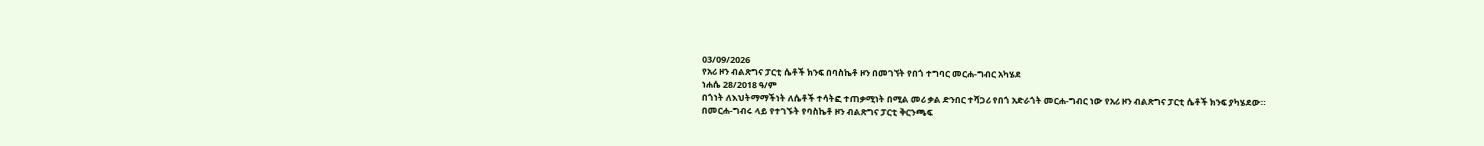03/09/2026
የአሪ ዞን ብልጽግና ፓርቲ ሴቶች ክንፍ በባስኬቶ ዞን በመገኘት የበጎ ተግባር መርሐ-ግብር አካሄደ
ነሐሴ 28/2018 ዓ/ም
በጎነት ለእህትማማችነት ለሴቶች ተሳትፎ ተጠቃሚነት በሚል መሪ ቃል ድንበር ተሻጋሪ የበጎ አድራጎት መርሐ-ግብር ነው የአሪ ዞን ብልጽግና ፓርቲ ሴቶች ክንፍ ያካሄደው።
በመርሐ-ግብሩ ላይ የተገኙት የባስኬቶ ዞን ብልጽግና ፓርቲ ቅርንጫፍ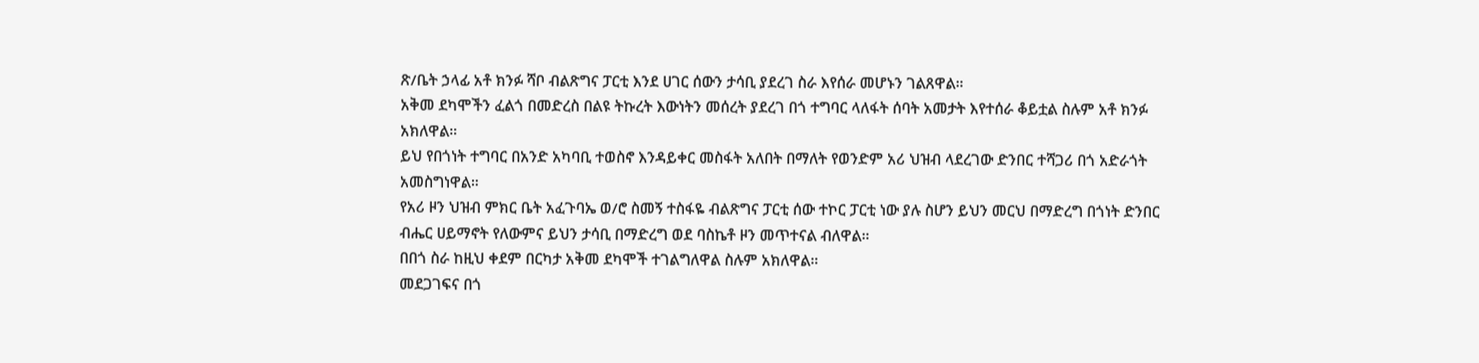ጽ/ቤት ኃላፊ አቶ ክንፉ ሻቦ ብልጽግና ፓርቲ እንደ ሀገር ሰውን ታሳቢ ያደረገ ስራ እየሰራ መሆኑን ገልጸዋል።
አቅመ ደካሞችን ፈልጎ በመድረስ በልዩ ትኩረት እውነትን መሰረት ያደረገ በጎ ተግባር ላለፋት ሰባት አመታት እየተሰራ ቆይቷል ስሉም አቶ ክንፉ አክለዋል።
ይህ የበጎነት ተግባር በአንድ አካባቢ ተወስኖ እንዳይቀር መስፋት አለበት በማለት የወንድም አሪ ህዝብ ላደረገው ድንበር ተሻጋሪ በጎ አድራጎት አመስግነዋል።
የአሪ ዞን ህዝብ ምክር ቤት አፈጉባኤ ወ/ሮ ስመኝ ተስፋዬ ብልጽግና ፓርቲ ሰው ተኮር ፓርቲ ነው ያሉ ስሆን ይህን መርህ በማድረግ በጎነት ድንበር ብሔር ሀይማኖት የለውምና ይህን ታሳቢ በማድረግ ወደ ባስኬቶ ዞን መጥተናል ብለዋል።
በበጎ ስራ ከዚህ ቀደም በርካታ አቅመ ደካሞች ተገልግለዋል ስሉም አክለዋል።
መደጋገፍና በጎ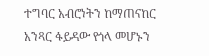ተግባር አብሮነትን ከማጠናከር አንጻር ፋይዳው የጎላ መሆኑን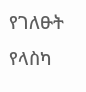የገለፁት የላስካ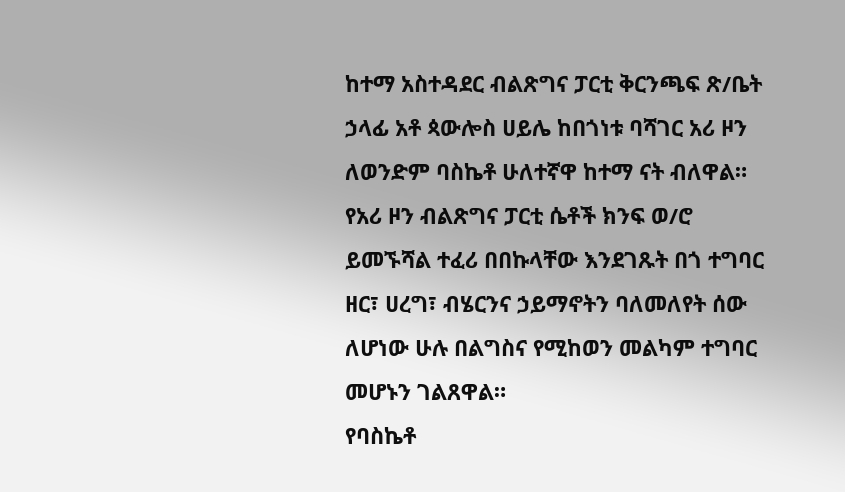ከተማ አስተዳደር ብልጽግና ፓርቲ ቅርንጫፍ ጽ/ቤት ኃላፊ አቶ ጳውሎስ ሀይሌ ከበጎነቱ ባሻገር አሪ ዞን ለወንድም ባስኬቶ ሁለተኛዋ ከተማ ናት ብለዋል።
የአሪ ዞን ብልጽግና ፓርቲ ሴቶች ክንፍ ወ/ሮ ይመኙሻል ተፈሪ በበኩላቸው እንደገጹት በጎ ተግባር ዘር፣ ሀረግ፣ ብሄርንና ኃይማኖትን ባለመለየት ሰው ለሆነው ሁሉ በልግስና የሚከወን መልካም ተግባር መሆኑን ገልጸዋል።
የባስኬቶ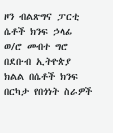ዞን ብልጽግና ፓርቲ ሴቶች ክንፍ ኃላፊ ወ/ሮ መብተ ግሮ በደቡብ ኢትዮጵያ ክልል በሴቶች ክንፍ በርካታ የበጎነት ስራዎች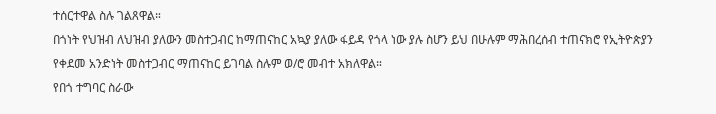ተሰርተዋል ስሉ ገልጸዋል።
በጎነት የህዝብ ለህዝብ ያለውን መስተጋብር ከማጠናከር አኳያ ያለው ፋይዳ የጎላ ነው ያሉ ስሆን ይህ በሁሉም ማሕበረሰብ ተጠናክሮ የኢትዮጵያን የቀደመ አንድነት መስተጋብር ማጠናከር ይገባል ስሉም ወ/ሮ መብተ አክለዋል።
የበጎ ተግባር ስራው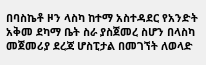በባስኬቶ ዞን ላስካ ከተማ አስተዳደር የአንድት አቅመ ደካማ ቤት ስራ ያስጀመረ ስሆን በላስካ መጀመሪያ ደረጃ ሆስፒታል በመገኘት ለወላድ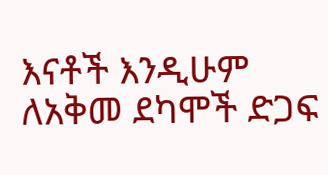እናቶች እንዲሁም ለአቅመ ደካሞች ድጋፍ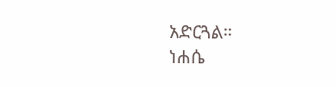አድርጓል።
ነሐሴ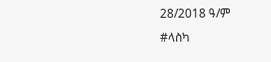28/2018 ዓ/ም
#ላስካ